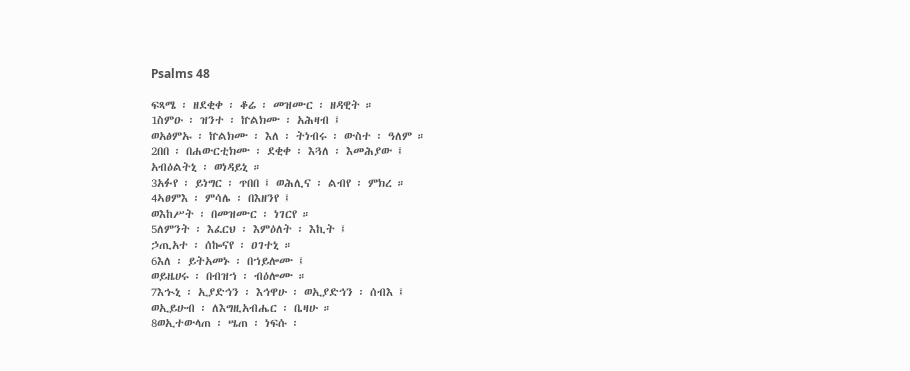Psalms 48

ፍጻሜ ፡ ዘደቂቀ ፡ ቆሬ ፡ መዝሙር ፡ ዘዳዊት ።
1ስምዑ ፡ ዝንተ ፡ ኵልክሙ ፡ አሕዛብ ፤
ወአፅምኡ ፡ ኵልክሙ ፡ እለ ፡ ትነብሩ ፡ ውስተ ፡ ዓለም ።
2በበ ፡ በሐውርቲክሙ ፡ ደቂቀ ፡ እጓለ ፡ እመሕያው ፤
አብዕልትኒ ፡ ወነዳይኒ ።
3አፉየ ፡ ይነግር ፡ ጥበበ ፤ ወሕሊና ፡ ልብየ ፡ ምክረ ።
4ኣፀምእ ፡ ምሳሌ ፡ በእዘንየ ፤
ወእከሥት ፡ በመዝሙር ፡ ነገርየ ።
5ለምንት ፡ እፈርህ ፡ እምዕለት ፡ እኪት ፤
ኃጢአተ ፡ ሰኰናየ ፡ ዐገተኒ ።
6እለ ፡ ይትአመኑ ፡ በኀይሎሙ ፤
ወይዜሀሩ ፡ በብዝኀ ፡ ብዕሎሙ ።
7እኍኒ ፡ ኢያድኅን ፡ እኅዋሁ ፡ ወኢያድኅን ፡ ሰብእ ፤
ወኢይሁብ ፡ ለእግዚአብሔር ፡ ቤዛሁ ።
8ወኢተውላጠ ፡ ሤጠ ፡ ነፍሱ ፡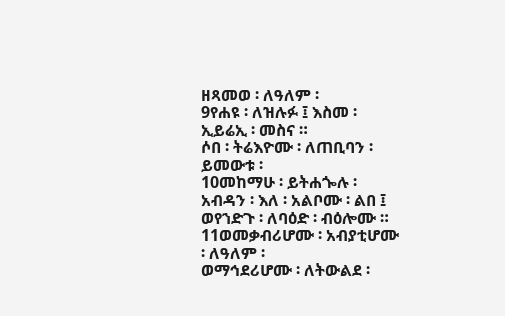ዘጻመወ ፡ ለዓለም ፡
9የሐዩ ፡ ለዝሉፉ ፤ እስመ ፡ ኢይሬኢ ፡ መስና ።
ሶበ ፡ ትሬእዮሙ ፡ ለጠቢባን ፡ ይመውቱ ፡
10መከማሁ ፡ ይትሐጐሉ ፡ አብዳን ፡ እለ ፡ አልቦሙ ፡ ልበ ፤
ወየኀድጉ ፡ ለባዕድ ፡ ብዕሎሙ ።
11ወመቃብሪሆሙ ፡ አብያቲሆሙ ፡ ለዓለም ፡
ወማኅደሪሆሙ ፡ ለትውልደ ፡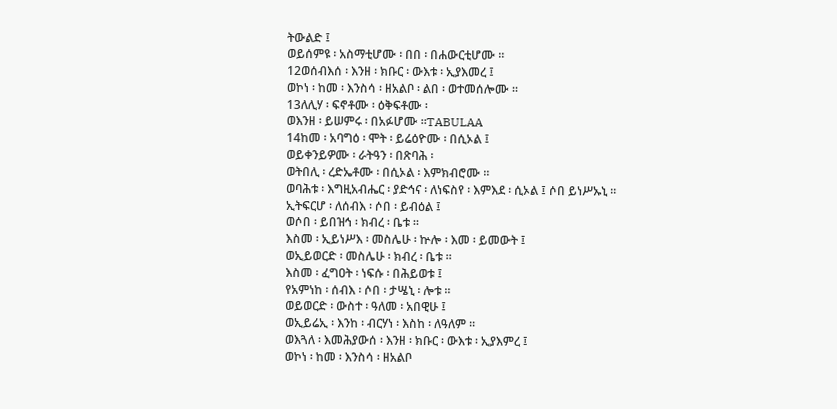ትውልድ ፤
ወይሰምዩ ፡ አስማቲሆሙ ፡ በበ ፡ በሐውርቲሆሙ ።
12ወሰብእሰ ፡ እንዘ ፡ ክቡር ፡ ውእቱ ፡ ኢያእመረ ፤
ወኮነ ፡ ከመ ፡ እንስሳ ፡ ዘአልቦ ፡ ልበ ፡ ወተመሰሎሙ ።
13ለሊሃ ፡ ፍኖቶሙ ፡ ዕቅፍቶሙ ፡
ወእንዘ ፡ ይሠምሩ ፡ በአፉሆሙ ።TABULAA
14ከመ ፡ አባግዕ ፡ ሞት ፡ ይሬዕዮሙ ፡ በሲኦል ፤
ወይቀንይዎሙ ፡ ራትዓን ፡ በጽባሕ ፡
ወትበሊ ፡ ረድኤቶሙ ፡ በሲኦል ፡ እምክብሮሙ ።
ወባሕቱ ፡ እግዚአብሔር ፡ ያድኅና ፡ ለነፍስየ ፡ እምእደ ፡ ሲኦል ፤ ሶበ ይነሥኡኒ ።
ኢትፍርሆ ፡ ለሰብእ ፡ ሶበ ፡ ይብዕል ፤
ወሶበ ፡ ይበዝኅ ፡ ክብረ ፡ ቤቱ ።
እስመ ፡ ኢይነሥእ ፡ መስሌሁ ፡ ኵሎ ፡ እመ ፡ ይመውት ፤
ወኢይወርድ ፡ መስሌሁ ፡ ክብረ ፡ ቤቱ ።
እስመ ፡ ፈግዐት ፡ ነፍሱ ፡ በሕይወቱ ፤
የአምነከ ፡ ሰብእ ፡ ሶበ ፡ ታሤኒ ፡ ሎቱ ።
ወይወርድ ፡ ውስተ ፡ ዓለመ ፡ አበዊሁ ፤
ወኢይሬኢ ፡ እንከ ፡ ብርሃነ ፡ እስከ ፡ ለዓለም ።
ወእጓለ ፡ እመሕያውሰ ፡ እንዘ ፡ ክቡር ፡ ውእቱ ፡ ኢያእምረ ፤
ወኮነ ፡ ከመ ፡ እንስሳ ፡ ዘአልቦ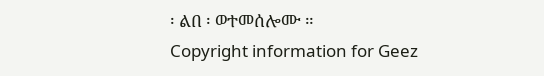፡ ልበ ፡ ወተመሰሎሙ ።
Copyright information for Geez